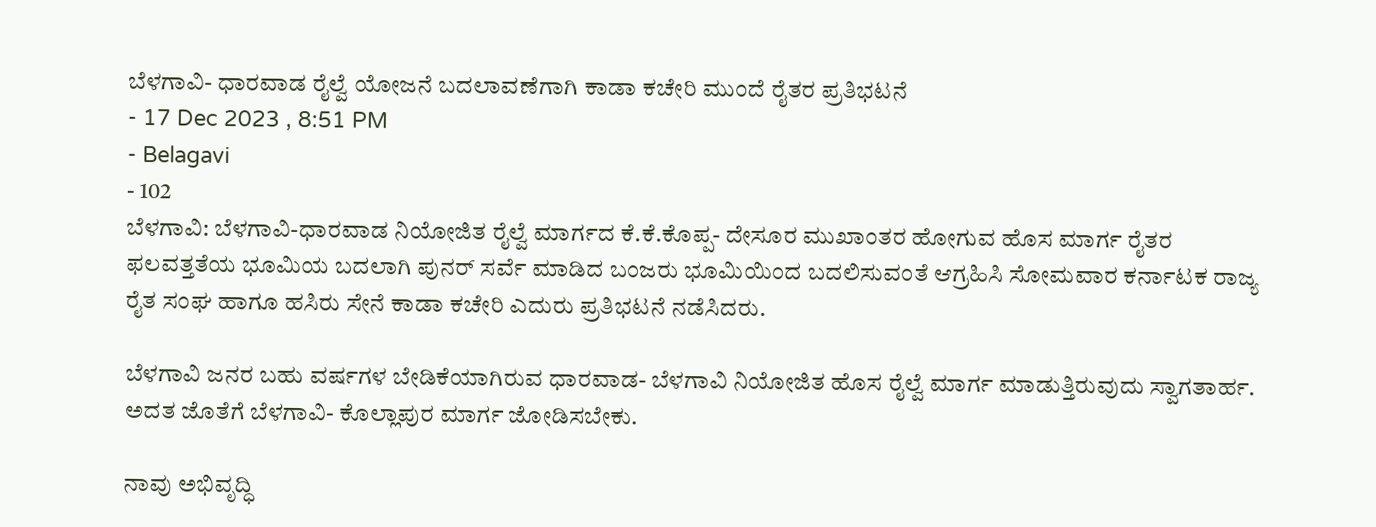ಬೆಳಗಾವಿ- ಧಾರವಾಡ ರೈಲ್ವೆ ಯೋಜನೆ ಬದಲಾವಣೆಗಾಗಿ ಕಾಡಾ ಕಚೇರಿ ಮುಂದೆ ರೈತರ ಪ್ರತಿಭಟನೆ
- 17 Dec 2023 , 8:51 PM
- Belagavi
- 102
ಬೆಳಗಾವಿ: ಬೆಳಗಾವಿ-ಧಾರವಾಡ ನಿಯೋಜಿತ ರೈಲ್ವೆ ಮಾರ್ಗದ ಕೆ.ಕೆ.ಕೊಪ್ಪ- ದೇಸೂರ ಮುಖಾಂತರ ಹೋಗುವ ಹೊಸ ಮಾರ್ಗ ರೈತರ ಫಲವತ್ತತೆಯ ಭೂಮಿಯ ಬದಲಾಗಿ ಪುನರ್ ಸರ್ವೆ ಮಾಡಿದ ಬಂಜರು ಭೂಮಿಯಿಂದ ಬದಲಿಸುವಂತೆ ಆಗ್ರಹಿಸಿ ಸೋಮವಾರ ಕರ್ನಾಟಕ ರಾಜ್ಯ ರೈತ ಸಂಘ ಹಾಗೂ ಹಸಿರು ಸೇನೆ ಕಾಡಾ ಕಚೇರಿ ಎದುರು ಪ್ರತಿಭಟನೆ ನಡೆಸಿದರು.

ಬೆಳಗಾವಿ ಜನರ ಬಹು ವರ್ಷಗಳ ಬೇಡಿಕೆಯಾಗಿರುವ ಧಾರವಾಡ- ಬೆಳಗಾವಿ ನಿಯೋಜಿತ ಹೊಸ ರೈಲ್ವೆ ಮಾರ್ಗ ಮಾಡುತ್ತಿರುವುದು ಸ್ವಾಗತಾರ್ಹ. ಅದತ ಜೊತೆಗೆ ಬೆಳಗಾವಿ- ಕೊಲ್ಲಾಪುರ ಮಾರ್ಗ ಜೋಡಿಸಬೇಕು.

ನಾವು ಅಭಿವೃದ್ಧಿ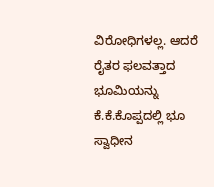ವಿರೋಧಿಗಳಲ್ಲ. ಆದರೆ ರೈತರ ಫಲವತ್ತಾದ ಭೂಮಿಯನ್ನು ಕೆ.ಕೆ.ಕೊಪ್ಪದಲ್ಲಿ ಭೂ ಸ್ವಾಧೀನ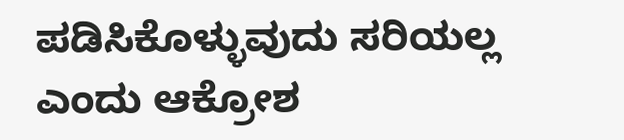ಪಡಿಸಿಕೊಳ್ಳುವುದು ಸರಿಯಲ್ಲ ಎಂದು ಆಕ್ರೋಶ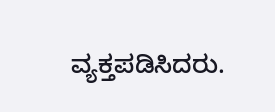ವ್ಯಕ್ತಪಡಿಸಿದರು.